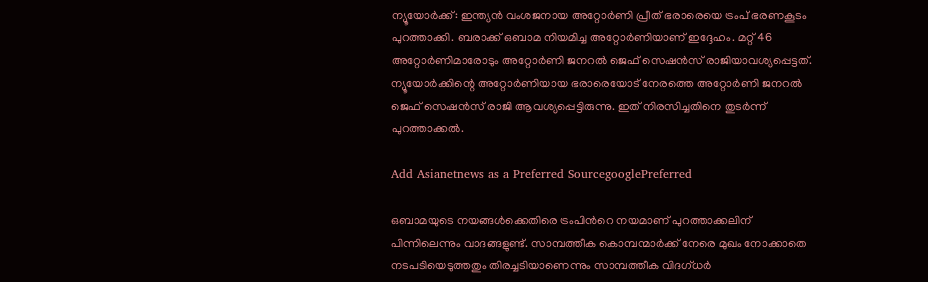ന്യൂയോര്‍ക്ക്: ഇന്ത്യന്‍ വംശജനായ അറ്റോര്‍ണി പ്രീത് ഭരാരെയെ ട്രംപ് ഭരണകൂടം പുറത്താക്കി. ബരാക്ക് ഒബാമ നിയമിച്ച അറ്റോര്‍ണിയാണ് ഇദ്ദേഹം. മറ്റ് 46 അറ്റോര്‍ണിമാരോടും അറ്റോര്‍ണി ജനറല്‍ ജെഫ് സെഷന്‍സ് രാജിയാവശ്യപ്പെട്ടത്. ന്യൂയോര്‍ക്കിന്റെ അറ്റോര്‍ണിയായ ഭരാരെയോട് നേരത്തെ അറ്റോര്‍ണി ജനറല്‍ ജെഫ് സെഷന്‍സ് രാജി ആവശ്യപ്പെട്ടിരുന്നു. ഇത് നിരസിച്ചതിനെ തുടര്‍ന്ന് പുറത്താക്കല്‍.

Add Asianetnews as a Preferred SourcegooglePreferred

ഒബാമയുടെ നയങ്ങള്‍ക്കെതിരെ ട്രംപിന്‍റെ നയമാണ് പുറത്താക്കലിന് പിന്നിലെന്നും വാദങ്ങളുണ്ട്. സാമ്പത്തീക കൊമ്പന്മാര്‍ക്ക് നേരെ മുഖം നോക്കാതെ നടപടിയെടുത്തതും തിരച്ചടിയാണെന്നും സാമ്പത്തീക വിദഗ്ധര്‍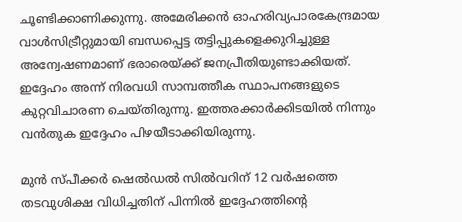ചൂണ്ടിക്കാണിക്കുന്നു. അമേരിക്കന്‍ ഓഹരിവ്യപാരകേന്ദ്രമായ വാള്‍സിട്രീറ്റുമായി ബന്ധപ്പെട്ട തട്ടിപ്പുകളെക്കുറിച്ചുള്ള അന്വേഷണമാണ് ഭരാരെയ്ക്ക് ജനപ്രീതിയുണ്ടാക്കിയത്. ഇദ്ദേഹം അന്ന് നിരവധി സാമ്പത്തീക സ്ഥാപനങ്ങളുടെ കുറ്റവിചാരണ ചെയ്തിരുന്നു. ഇത്തരക്കാര്‍ക്കിടയില്‍ നിന്നും വന്‍തുക ഇദ്ദേഹം പിഴയീടാക്കിയിരുന്നു.

മുന്‍ സ്പീക്കര്‍ ഷെല്‍ഡല്‍ സില്‍വറിന് 12 വര്‍ഷത്തെ തടവുശിക്ഷ വിധിച്ചതിന് പിന്നില്‍ ഇദ്ദേഹത്തിന്റെ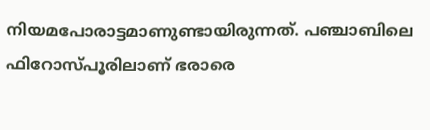നിയമപോരാട്ടമാണുണ്ടായിരുന്നത്. പഞ്ചാബിലെ ഫിറോസ്പൂരിലാണ് ഭരാരെ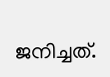ജനിച്ചത്.